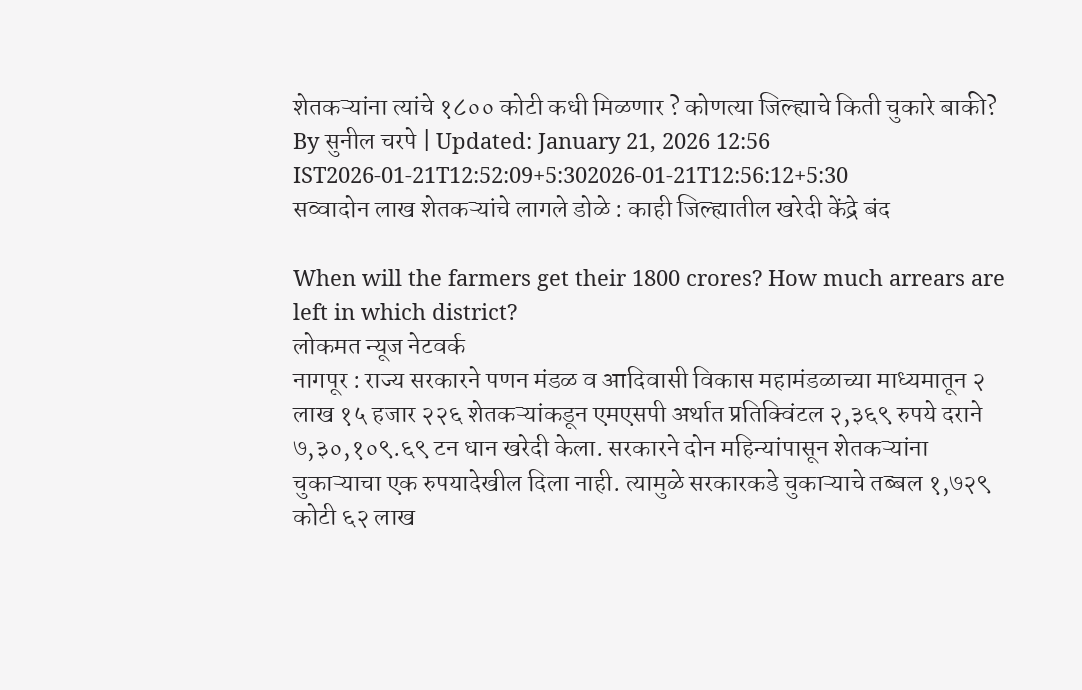शेतकऱ्यांना त्यांचे १८०० कोटी कधी मिळणार ? कोणत्या जिल्ह्याचे किती चुकारे बाकी?
By सुनील चरपे | Updated: January 21, 2026 12:56 IST2026-01-21T12:52:09+5:302026-01-21T12:56:12+5:30
सव्वादोन लाख शेतकऱ्यांचे लागले डोळे : काही जिल्ह्यातील खरेदी केंद्रे बंद

When will the farmers get their 1800 crores? How much arrears are left in which district?
लोकमत न्यूज नेटवर्क
नागपूर : राज्य सरकारने पणन मंडळ व आदिवासी विकास महामंडळाच्या माध्यमातून २ लाख १५ हजार २२६ शेतकऱ्यांकडून एमएसपी अर्थात प्रतिक्विंटल २,३६९ रुपये दराने ७,३०,१०९.६९ टन धान खरेदी केला. सरकारने दोन महिन्यांपासून शेतकऱ्यांना चुकाऱ्याचा एक रुपयादेखील दिला नाही. त्यामुळे सरकारकडे चुकाऱ्याचे तब्बल १,७२९ कोटी ६२ लाख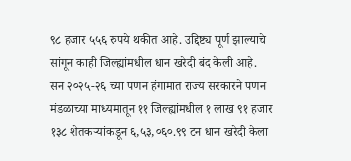९८ हजार ५५६ रुपये थकीत आहे. उद्दिष्ट्य पूर्ण झाल्याचे सांगून काही जिल्ह्यांमधील धान खरेदी बंद केली आहे.
सन २०२५-२६ च्या पणन हंगामात राज्य सरकारने पणन मंडळाच्या माध्यमातून ११ जिल्ह्यांमधील १ लाख ९१ हजार १३८ शेतकऱ्यांकडून ६,५३,०६०.९९ टन धान खरेदी केला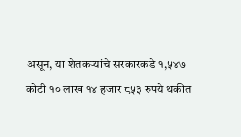असून, या शेतकऱ्यांचे सरकारकडे १,५४७ कोटी १० लाख १४ हजार ८५३ रुपये थकीत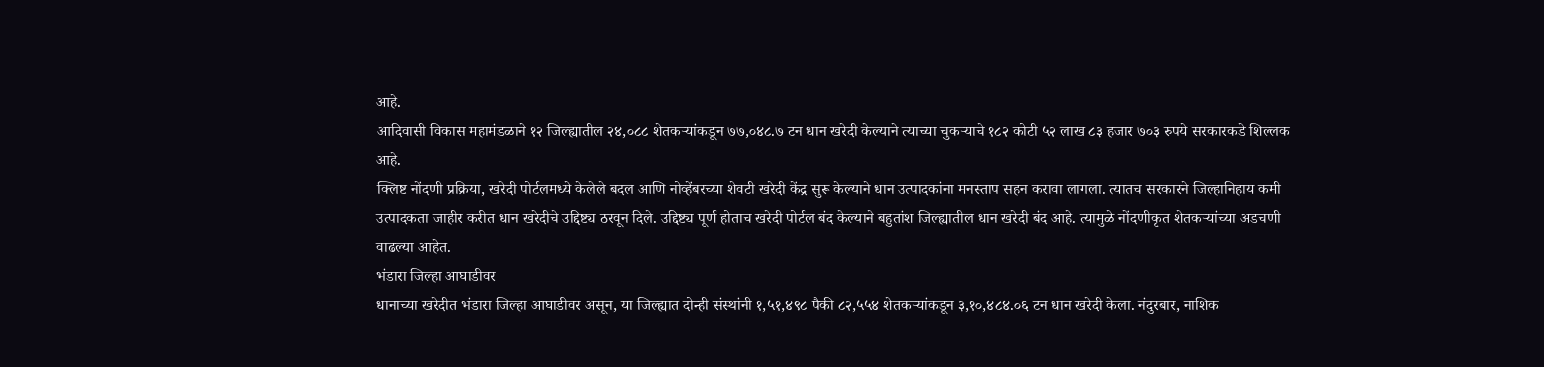आहे.
आदिवासी विकास महामंडळाने १२ जिल्ह्यातील २४,०८८ शेतकऱ्यांकडून ७७,०४८.७ टन धान खरेदी केल्याने त्याच्या चुकऱ्याचे १८२ कोटी ५२ लाख ८३ हजार ७०३ रुपये सरकारकडे शिल्लक आहे.
क्लिष्ट नोंदणी प्रक्रिया, खरेदी पोर्टलमध्ये केलेले बदल आणि नोव्हेंबरच्या शेवटी खरेदी केंद्र सुरू केल्याने धान उत्पादकांना मनस्ताप सहन करावा लागला. त्यातच सरकारने जिल्हानिहाय कमी उत्पादकता जाहीर करीत धान खरेदीचे उद्दिष्ट्य ठरवून दिले. उद्दिष्ट्य पूर्ण होताच खरेदी पोर्टल बंद केल्याने बहुतांश जिल्ह्यातील धान खरेदी बंद आहे. त्यामुळे नोंदणीकृत शेतकऱ्यांच्या अडचणी वाढल्या आहेत.
भंडारा जिल्हा आघाडीवर
धानाच्या खरेदीत भंडारा जिल्हा आघाडीवर असून, या जिल्ह्यात दोन्ही संस्थांनी १,५१,४९८ पैकी ८२,५५४ शेतकऱ्यांकडून ३,१०,४८४.०६ टन धान खरेदी केला. नंदुरबार, नाशिक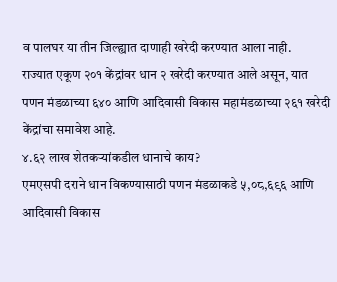व पालघर या तीन जिल्ह्यात दाणाही खरेदी करण्यात आला नाही.
राज्यात एकूण २०१ केंद्रांवर धान २ खरेदी करण्यात आले असून, यात पणन मंडळाच्या ६४० आणि आदिवासी विकास महामंडळाच्या २६१ खरेदी केंद्रांचा समावेश आहे.
४.६२ लाख शेतकऱ्यांकडील धानाचे काय?
एमएसपी दराने धान विकण्यासाठी पणन मंडळाकडे ५,०८,६९६ आणि आदिवासी विकास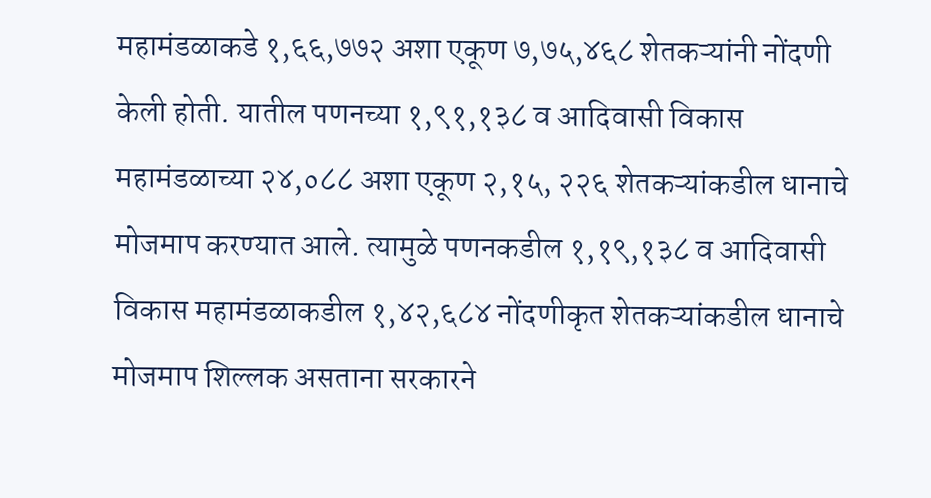महामंडळाकडे १,६६,७७२ अशा एकूण ७,७५,४६८ शेतकऱ्यांनी नोंदणी केली होती. यातील पणनच्या १,९१,१३८ व आदिवासी विकास महामंडळाच्या २४,०८८ अशा एकूण २,१५, २२६ शेतकऱ्यांकडील धानाचे मोजमाप करण्यात आले. त्यामुळे पणनकडील १,१९,१३८ व आदिवासी विकास महामंडळाकडील १,४२,६८४ नोंदणीकृत शेतकऱ्यांकडील धानाचे मोजमाप शिल्लक असताना सरकारने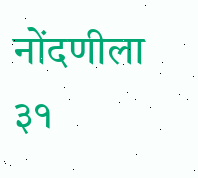नोंदणीला ३१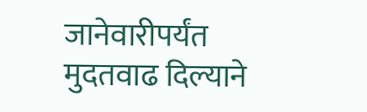जानेवारीपर्यंत मुदतवाढ दिल्याने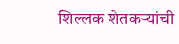शिल्लक शेतकऱ्यांची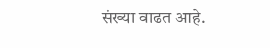संख्या वाढत आहे.